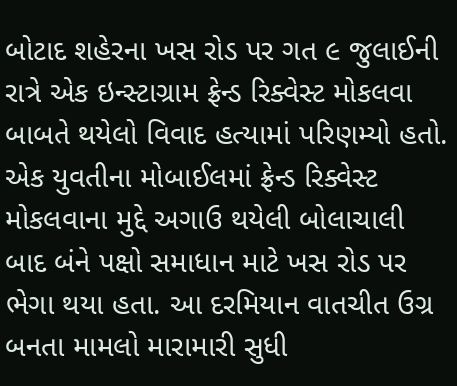બોટાદ શહેરના ખસ રોડ પર ગત ૯ જુલાઈની રાત્રે એક ઇન્સ્ટાગ્રામ ફ્રેન્ડ રિક્વેસ્ટ મોકલવા બાબતે થયેલો વિવાદ હત્યામાં પરિણમ્યો હતો. એક યુવતીના મોબાઈલમાં ફ્રેન્ડ રિક્વેસ્ટ મોકલવાના મુદ્દે અગાઉ થયેલી બોલાચાલી બાદ બંને પક્ષો સમાધાન માટે ખસ રોડ પર ભેગા થયા હતા. આ દરમિયાન વાતચીત ઉગ્ર બનતા મામલો મારામારી સુધી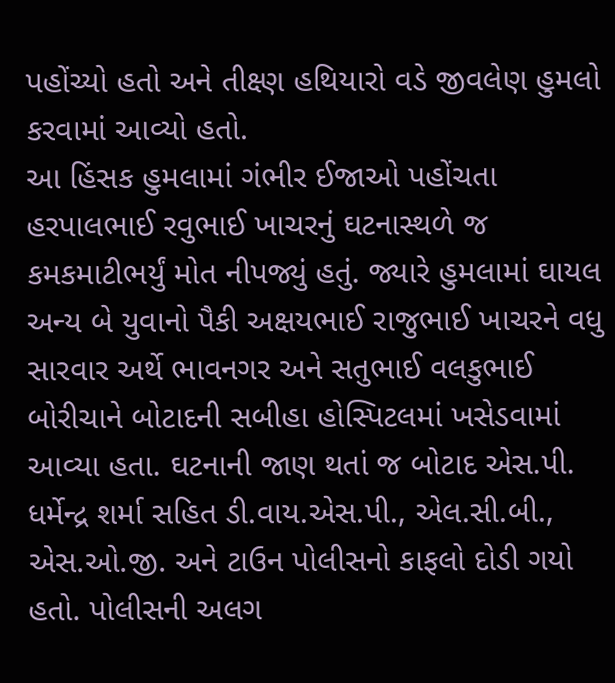પહોંચ્યો હતો અને તીક્ષ્ણ હથિયારો વડે જીવલેણ હુમલો કરવામાં આવ્યો હતો.
આ હિંસક હુમલામાં ગંભીર ઈજાઓ પહોંચતા હરપાલભાઈ રવુભાઈ ખાચરનું ઘટનાસ્થળે જ કમકમાટીભર્યું મોત નીપજ્યું હતું. જ્યારે હુમલામાં ઘાયલ અન્ય બે યુવાનો પૈકી અક્ષયભાઈ રાજુભાઈ ખાચરને વધુ સારવાર અર્થે ભાવનગર અને સતુભાઈ વલકુભાઈ બોરીચાને બોટાદની સબીહા હોસ્પિટલમાં ખસેડવામાં આવ્યા હતા. ઘટનાની જાણ થતાં જ બોટાદ એસ.પી. ધર્મેન્દ્ર શર્મા સહિત ડી.વાય.એસ.પી., એલ.સી.બી., એસ.ઓ.જી. અને ટાઉન પોલીસનો કાફલો દોડી ગયો હતો. પોલીસની અલગ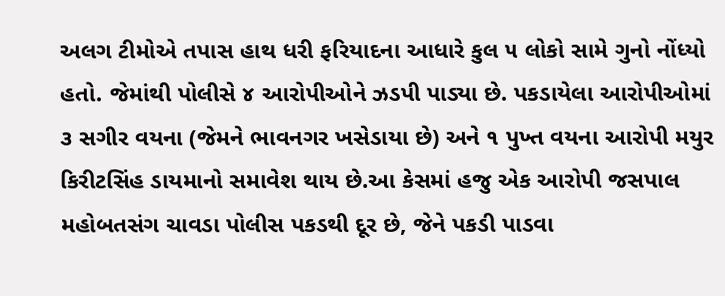અલગ ટીમોએ તપાસ હાથ ધરી ફરિયાદના આધારે કુલ ૫ લોકો સામે ગુનો નોંધ્યો હતો. જેમાંથી પોલીસે ૪ આરોપીઓને ઝડપી પાડ્યા છે. પકડાયેલા આરોપીઓમાં ૩ સગીર વયના (જેમને ભાવનગર ખસેડાયા છે) અને ૧ પુખ્ત વયના આરોપી મયુર કિરીટસિંહ ડાયમાનો સમાવેશ થાય છે.આ કેસમાં હજુ એક આરોપી જસપાલ મહોબતસંગ ચાવડા પોલીસ પકડથી દૂર છે, જેને પકડી પાડવા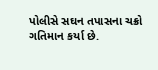પોલીસે સઘન તપાસના ચક્રો ગતિમાન કર્યા છે.